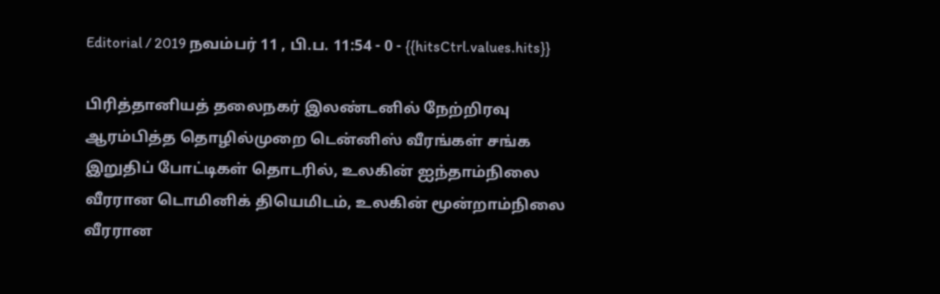Editorial / 2019 நவம்பர் 11 , பி.ப. 11:54 - 0 - {{hitsCtrl.values.hits}}

பிரித்தானியத் தலைநகர் இலண்டனில் நேற்றிரவு ஆரம்பித்த தொழில்முறை டென்னிஸ் வீரங்கள் சங்க இறுதிப் போட்டிகள் தொடரில், உலகின் ஐந்தாம்நிலை வீரரான டொமினிக் தியெமிடம், உலகின் மூன்றாம்நிலை வீரரான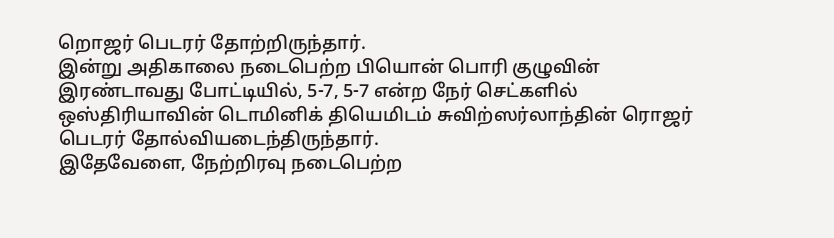றொஜர் பெடரர் தோற்றிருந்தார்.
இன்று அதிகாலை நடைபெற்ற பியொன் பொரி குழுவின் இரண்டாவது போட்டியில், 5-7, 5-7 என்ற நேர் செட்களில் ஒஸ்திரியாவின் டொமினிக் தியெமிடம் சுவிற்ஸர்லாந்தின் ரொஜர் பெடரர் தோல்வியடைந்திருந்தார்.
இதேவேளை, நேற்றிரவு நடைபெற்ற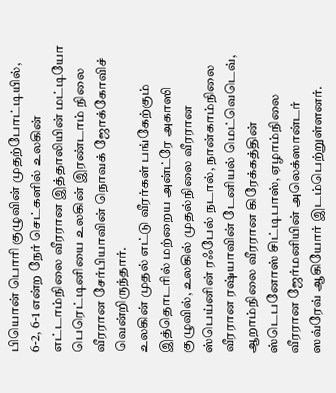பியொன் பொரி குழுவின் முதற்போட்டியில், 6-2, 6-1 என்ற நேர் செட்களில் உலகின் எட்டாம்நிலை வீரரான இத்தாலியின் மட்டியோ பெரெட்டினியை உலகின் இரண்டாம் நிலை வீரரான சேர்பியாவின் நொவக் ஜோக்கோவிச் வென்றிருந்தார்.
உலகின் முதல் எட்டு வீரர்கள் பங்கேற்கும் இத்தொடரில் மற்றைய அன்ட்ரே அகாஸி குழுவில், உலகில் முதல்நிலை வீரரான ஸ்பெய்னின் ரஃபேல் நடால், நான்காம்நிலை வீரரான ரஷ்யாவின் டேனியல் மெட்வெடெவ், ஆறாம்நிலை வீரரான கிரேக்கத்தின் ஸ்டெபனோஸ் சிட்டிபாஸ், ஏழாம்நிலை வீரரான ஜேர்மனியின் அலெக்ஸான்டர் ஸவ்ரேவ் ஆகியோர் இடம்பெற்றுள்ளனர்.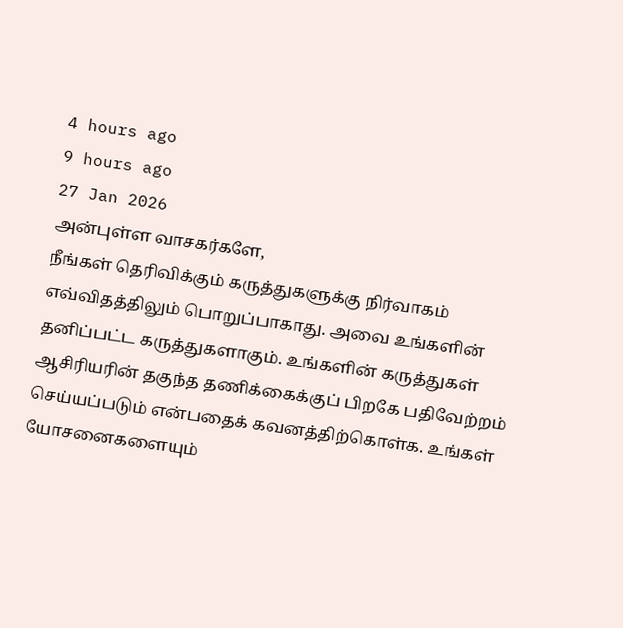4 hours ago
9 hours ago
27 Jan 2026
அன்புள்ள வாசகர்களே,
நீங்கள் தெரிவிக்கும் கருத்துகளுக்கு நிர்வாகம் எவ்விதத்திலும் பொறுப்பாகாது. அவை உங்களின் தனிப்பட்ட கருத்துகளாகும். உங்களின் கருத்துகள் ஆசிரியரின் தகுந்த தணிக்கைக்குப் பிறகே பதிவேற்றம் செய்யப்படும் என்பதைக் கவனத்திற்கொள்க. உங்கள் யோசனைகளையும்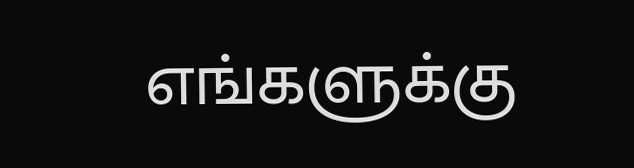எங்களுக்கு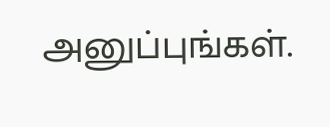அனுப்புங்கள்.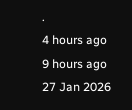.
4 hours ago
9 hours ago
27 Jan 2026